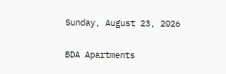Sunday, August 23, 2026

BDA Apartments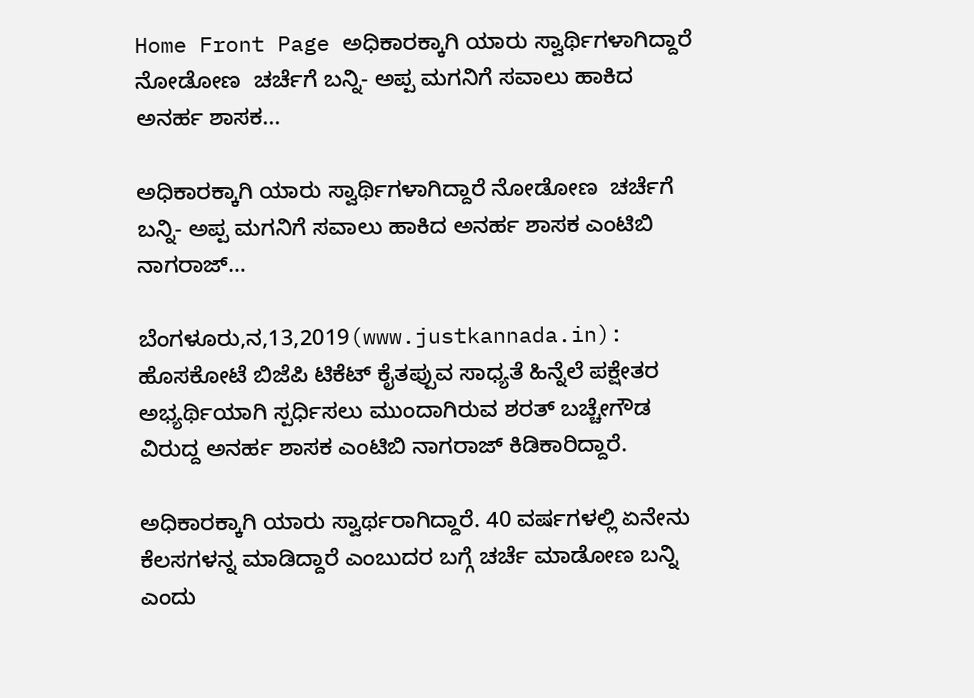Home Front Page ಅಧಿಕಾರಕ್ಕಾಗಿ ಯಾರು ಸ್ವಾರ್ಥಿಗಳಾಗಿದ್ದಾರೆ ನೋಡೋಣ  ಚರ್ಚೆಗೆ ಬನ್ನಿ- ಅಪ್ಪ ಮಗನಿಗೆ ಸವಾಲು ಹಾಕಿದ ಅನರ್ಹ ಶಾಸಕ...

ಅಧಿಕಾರಕ್ಕಾಗಿ ಯಾರು ಸ್ವಾರ್ಥಿಗಳಾಗಿದ್ದಾರೆ ನೋಡೋಣ  ಚರ್ಚೆಗೆ ಬನ್ನಿ- ಅಪ್ಪ ಮಗನಿಗೆ ಸವಾಲು ಹಾಕಿದ ಅನರ್ಹ ಶಾಸಕ ಎಂಟಿಬಿ ನಾಗರಾಜ್…

ಬೆಂಗಳೂರು,ನ,13,2019(www.justkannada.in):  ಹೊಸಕೋಟೆ ಬಿಜೆಪಿ ಟಿಕೆಟ್ ಕೈತಪ್ಪುವ ಸಾಧ್ಯತೆ ಹಿನ್ನೆಲೆ ಪಕ್ಷೇತರ ಅಭ್ಯರ್ಥಿಯಾಗಿ ಸ್ಪರ್ಧಿಸಲು ಮುಂದಾಗಿರುವ ಶರತ್ ಬಚ್ಚೇಗೌಡ ವಿರುದ್ದ ಅನರ್ಹ ಶಾಸಕ ಎಂಟಿಬಿ ನಾಗರಾಜ್ ಕಿಡಿಕಾರಿದ್ದಾರೆ.

ಅಧಿಕಾರಕ್ಕಾಗಿ ಯಾರು ಸ್ವಾರ್ಥರಾಗಿದ್ದಾರೆ. 40 ವರ್ಷಗಳಲ್ಲಿ ಏನೇನು ಕೆಲಸಗಳನ್ನ ಮಾಡಿದ್ದಾರೆ ಎಂಬುದರ ಬಗ್ಗೆ ಚರ್ಚೆ ಮಾಡೋಣ ಬನ್ನಿ ಎಂದು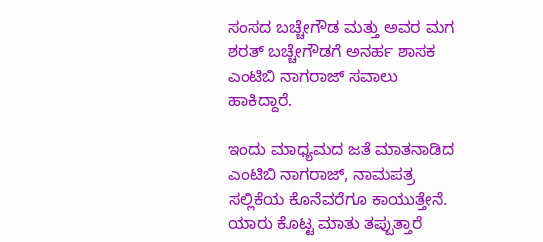ಸಂಸದ ಬಚ್ಚೇಗೌಡ ಮತ್ತು ಅವರ ಮಗ ಶರತ್ ಬಚ್ಚೇಗೌಡಗೆ ಅನರ್ಹ ಶಾಸಕ ಎಂಟಿಬಿ ನಾಗರಾಜ್ ಸವಾಲು ಹಾಕಿದ್ದಾರೆ.

ಇಂದು ಮಾಧ್ಯಮದ ಜತೆ ಮಾತನಾಡಿದ ಎಂಟಿಬಿ ನಾಗರಾಜ್, ನಾಮಪತ್ರ ಸಲ್ಲಿಕೆಯ ಕೊನೆವರೆಗೂ ಕಾಯುತ್ತೇನೆ. ಯಾರು ಕೊಟ್ಟ ಮಾತು ತಪ್ಪುತ್ತಾರೆ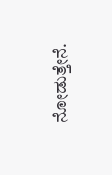ನೋಡುತ್ತೇನೆ.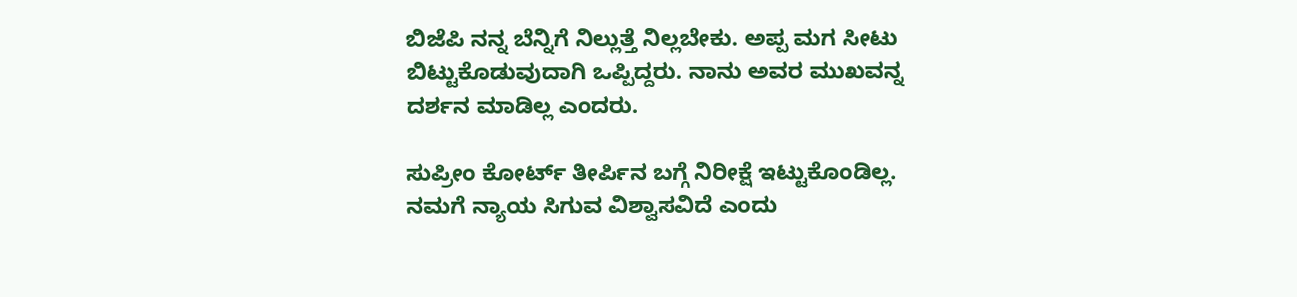ಬಿಜೆಪಿ ನನ್ನ ಬೆನ್ನಿಗೆ ನಿಲ್ಲುತ್ತೆ ನಿಲ್ಲಬೇಕು. ಅಪ್ಪ ಮಗ ಸೀಟು ಬಿಟ್ಟುಕೊಡುವುದಾಗಿ ಒಪ್ಪಿದ್ದರು. ನಾನು ಅವರ ಮುಖವನ್ನ ದರ್ಶನ ಮಾಡಿಲ್ಲ ಎಂದರು.

ಸುಪ್ರೀಂ ಕೋರ್ಟ್ ತೀರ್ಪಿನ ಬಗ್ಗೆ ನಿರೀಕ್ಷೆ ಇಟ್ಟುಕೊಂಡಿಲ್ಲ. ನಮಗೆ ನ್ಯಾಯ ಸಿಗುವ ವಿಶ್ವಾಸವಿದೆ ಎಂದು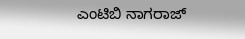ಎಂಟಿಬಿ ನಾಗರಾಜ್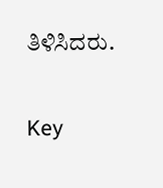ತಿಳಿಸಿದರು.

Key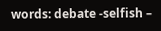words: debate -selfish –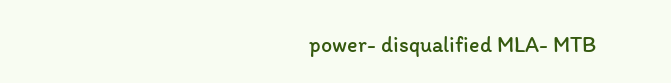power- disqualified MLA- MTB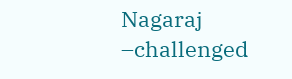Nagaraj –challenged